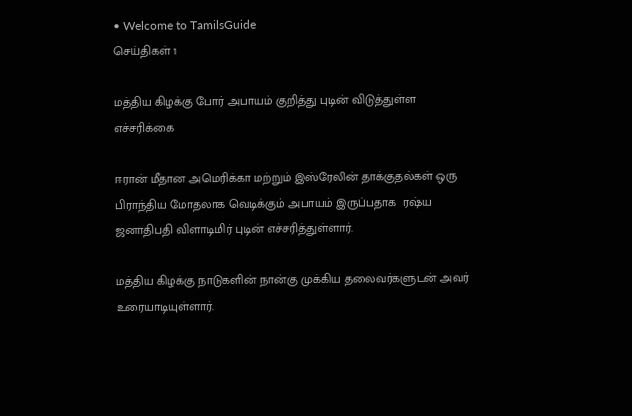• Welcome to TamilsGuide
செய்திகள் 1

மத்திய கிழக்கு போர் அபாயம் குறித்து புடின் விடுத்துள்ள எச்சரிக்கை

ஈரான் மீதான அமெரிக்கா மற்றும் இஸ்ரேலின் தாக்குதல்கள் ஒரு பிராந்திய மோதலாக வெடிக்கும் அபாயம் இருப்பதாக  ரஷ்ய ஜனாதிபதி விளாடிமிர் புடின் எச்சரித்துள்ளார்.

மத்திய கிழக்கு நாடுகளின் நான்கு முக்கிய தலைவர்களுடன் அவர் உரையாடியுள்ளார்.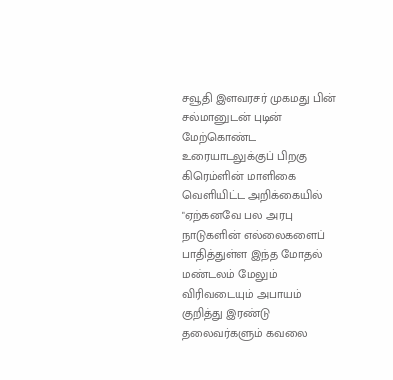சவூதி இளவரசர் முகமது பின் சல்மானுடன் புடின் மேற்கொண்ட உரையாடலுக்குப் பிறகு கிரெம்ளின் மாளிகை வெளியிட்ட அறிக்கையில் "ஏற்கனவே பல அரபு நாடுகளின் எல்லைகளைப் பாதித்துள்ள இந்த மோதல் மண்டலம் மேலும் விரிவடையும் அபாயம் குறித்து இரண்டு தலைவர்களும் கவலை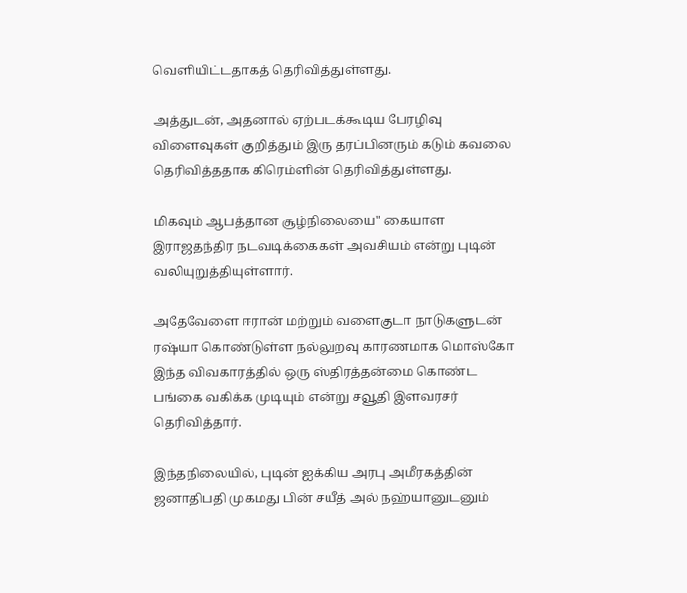வெளியிட்டதாகத் தெரிவித்துள்ளது.

அத்துடன், அதனால் ஏற்படக்கூடிய பேரழிவு விளைவுகள் குறித்தும் இரு தரப்பினரும் கடும் கவலை தெரிவித்ததாக கிரெம்ளின் தெரிவித்துள்ளது.

மிகவும் ஆபத்தான சூழ்நிலையை" கையாள இராஜதந்திர நடவடிக்கைகள் அவசியம் என்று புடின் வலியுறுத்தியுள்ளார்.

அதேவேளை ஈரான் மற்றும் வளைகுடா நாடுகளுடன் ரஷ்யா கொண்டுள்ள நல்லுறவு காரணமாக மொஸ்கோ இந்த விவகாரத்தில் ஒரு ஸ்திரத்தன்மை கொண்ட பங்கை வகிக்க முடியும் என்று சவூதி இளவரசர் தெரிவித்தார்.

இந்தநிலையில், புடின் ஐக்கிய அரபு அமீரகத்தின் ஜனாதிபதி முகமது பின் சயீத் அல் நஹ்யானுடனும்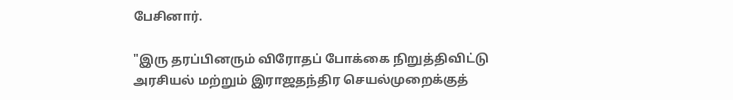பேசினார்.

"இரு தரப்பினரும் விரோதப் போக்கை நிறுத்திவிட்டு அரசியல் மற்றும் இராஜதந்திர செயல்முறைக்குத்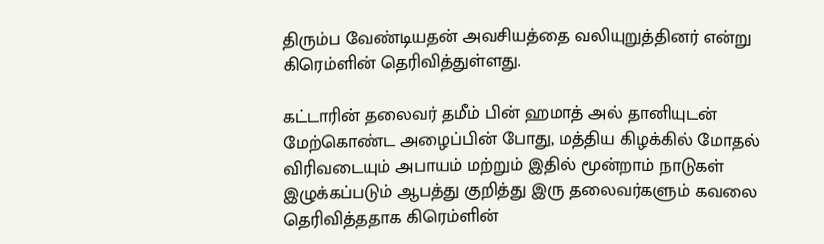திரும்ப வேண்டியதன் அவசியத்தை வலியுறுத்தினர் என்று கிரெம்ளின் தெரிவித்துள்ளது.

கட்டாரின் தலைவர் தமீம் பின் ஹமாத் அல் தானியுடன் மேற்கொண்ட அழைப்பின் போது, மத்திய கிழக்கில் மோதல் விரிவடையும் அபாயம் மற்றும் இதில் மூன்றாம் நாடுகள் இழுக்கப்படும் ஆபத்து குறித்து இரு தலைவர்களும் கவலை தெரிவித்ததாக கிரெம்ளின்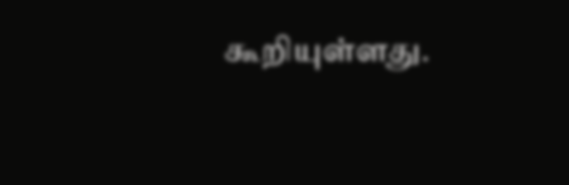கூறியுள்ளது.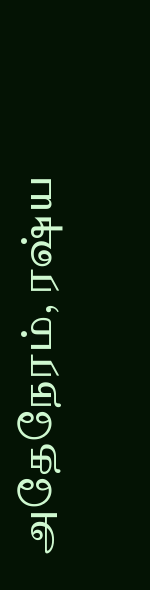அதேநேரம், ரஷ்ய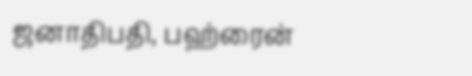ஜனாதிபதி, பஹ்ரைன்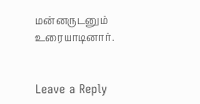மன்னருடனும் உரையாடினார்.


Leave a Reply